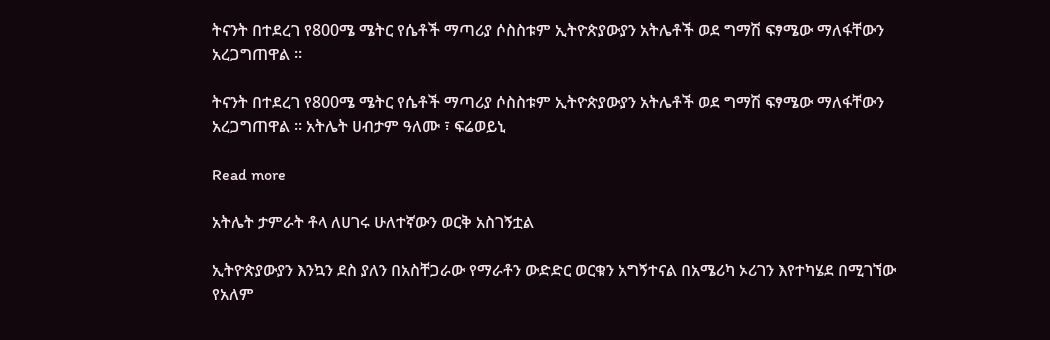ትናንት በተደረገ የ800ሜ ሜትር የሴቶች ማጣሪያ ሶስስቱም ኢትዮጵያውያን አትሌቶች ወደ ግማሽ ፍፃሜው ማለፋቸውን አረጋግጠዋል ።

ትናንት በተደረገ የ800ሜ ሜትር የሴቶች ማጣሪያ ሶስስቱም ኢትዮጵያውያን አትሌቶች ወደ ግማሽ ፍፃሜው ማለፋቸውን አረጋግጠዋል ። አትሌት ሀብታም ዓለሙ ፣ ፍሬወይኒ

Read more

አትሌት ታምራት ቶላ ለሀገሩ ሁለተኛውን ወርቅ አስገኝቷል

ኢትዮጵያውያን እንኳን ደስ ያለን በአስቸጋራው የማራቶን ውድድር ወርቁን አግኝተናል በአሜሪካ ኦሪገን እየተካሄደ በሚገኘው የአለም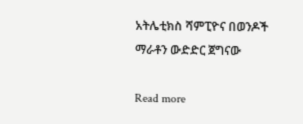አትሌቲክስ ሻምፒዮና በወንዶች ማራቶን ውድድር ጀግናው

Read more